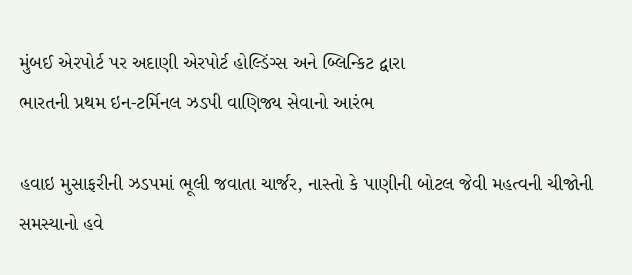મુંબઈ એરપોર્ટ પર અદાણી એરપોર્ટ હોલ્ડિંગ્સ અને બ્લિન્કિટ દ્વારા
ભારતની પ્રથમ ઇન-ટર્મિનલ ઝડપી વાણિજ્ય સેવાનો આરંભ

હવાઇ મુસાફરીની ઝડપમાં ભૂલી જવાતા ચાર્જર, નાસ્તો કે પાણીની બોટલ જેવી મહત્વની ચીજોની સમસ્યાનો હવે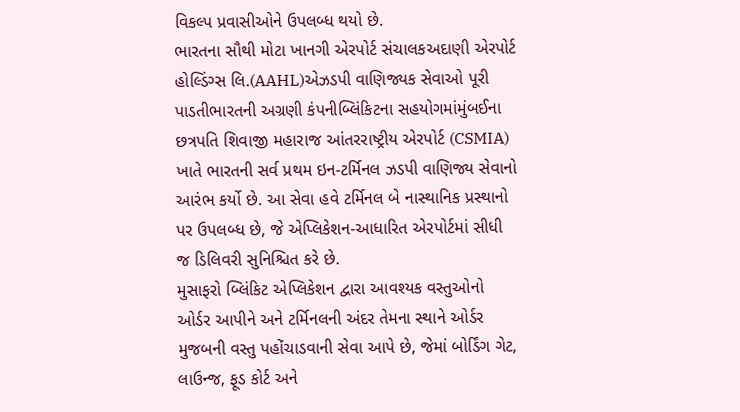વિકલ્પ પ્રવાસીઓને ઉપલબ્ધ થયો છે.
ભારતના સૌથી મોટા ખાનગી એરપોર્ટ સંચાલકઅદાણી એરપોર્ટ હોલ્ડિંગ્સ લિ.(AAHL)એઝડપી વાણિજ્યક સેવાઓ પૂરી પાડતીભારતની અગ્રણી કંપનીબ્લિંકિટના સહયોગમાંમુંબઈના છત્રપતિ શિવાજી મહારાજ આંતરરાષ્ટ્રીય એરપોર્ટ (CSMIA) ખાતે ભારતની સર્વ પ્રથમ ઇન-ટર્મિનલ ઝડપી વાણિજ્ય સેવાનો આરંભ કર્યો છે. આ સેવા હવે ટર્મિનલ બે નાસ્થાનિક પ્રસ્થાનો પર ઉપલબ્ધ છે, જે એપ્લિકેશન-આધારિત એરપોર્ટમાં સીધી જ ડિલિવરી સુનિશ્ચિત કરે છે.
મુસાફરો બ્લિંકિટ એપ્લિકેશન દ્વારા આવશ્યક વસ્તુઓનો ઓર્ડર આપીને અને ટર્મિનલની અંદર તેમના સ્થાને ઓર્ડર મુજબની વસ્તુ પહોંચાડવાની સેવા આપે છે, જેમાં બોર્ડિંગ ગેટ, લાઉન્જ, ફૂડ કોર્ટ અને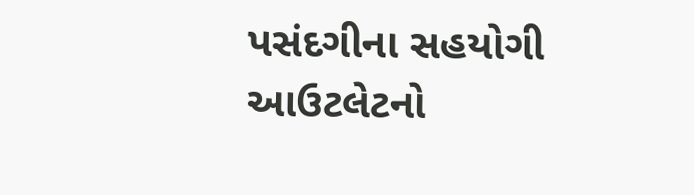પસંદગીના સહયોગી આઉટલેટનો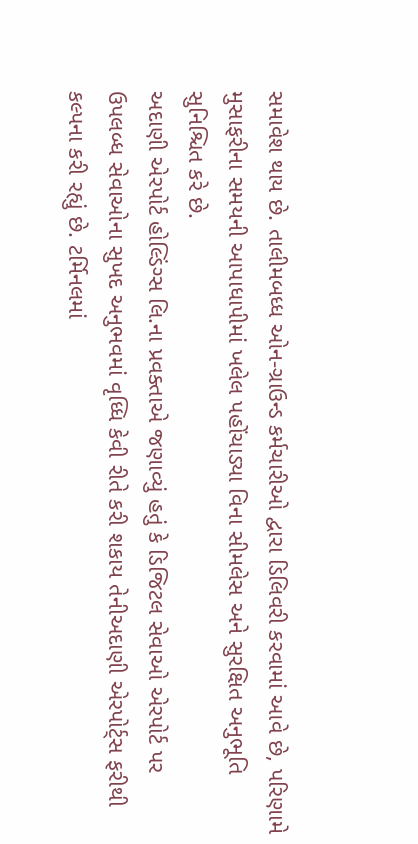સમાવેશ થાય છે. તાલીમબધ્ધ ઓન-ગ્રાઉન્ડ કર્મચારીઓ દ્વારા ડિલિવરી કરવામાં આવે છે, પરિણામે મુસાફરીના સમયની આપાધાપીમાં ખલેલ પહોંચાડ્યા વિના સીમલેસ અને સુરક્ષિત અનુભૂતિ સુનિશ્ચિત કરે છે.
અદાણી એરપોર્ટ હોલ્ડિંગ્સ લિ.ના પ્રવક્તાએ જણાવ્યું હતું કે ડિજિટલ સેવાઓ એરપોર્ટ પર ઉપલબ્ધ સેવાઓના સુખદ અનુભવમાં વૃધ્ધિ કેવી રીતે કરી શકાય તેનીઅદાણી એરપોર્ટ્સ ફરીથી કલ્પના કરી રહ્યું છે. ટર્મિનલમાં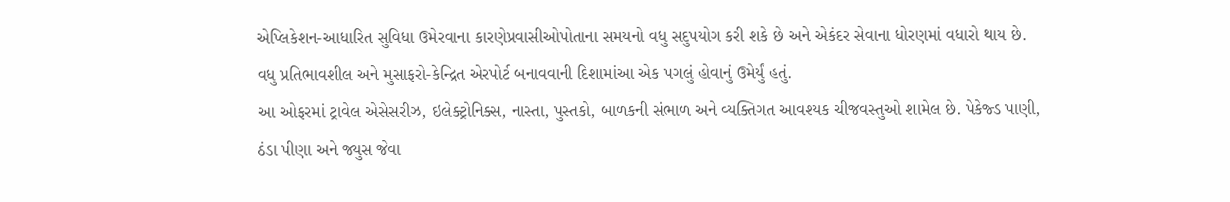એપ્લિકેશન-આધારિત સુવિધા ઉમેરવાના કારણેપ્રવાસીઓપોતાના સમયનો વધુ સદુપયોગ કરી શકે છે અને એકંદર સેવાના ધોરણમાં વધારો થાય છે. વધુ પ્રતિભાવશીલ અને મુસાફરો-કેન્દ્રિત એરપોર્ટ બનાવવાની દિશામાંઆ એક પગલું હોવાનું ઉમેર્યું હતું.
આ ઓફરમાં ટ્રાવેલ એસેસરીઝ, ઇલેક્ટ્રોનિક્સ, નાસ્તા, પુસ્તકો, બાળકની સંભાળ અને વ્યક્તિગત આવશ્યક ચીજવસ્તુઓ શામેલ છે. પેકેજ્ડ પાણી, ઠંડા પીણા અને જ્યુસ જેવા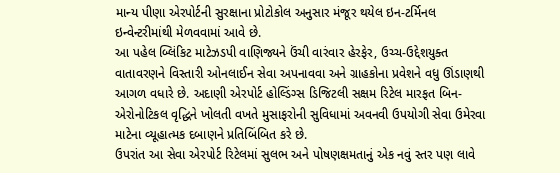માન્ય પીણા એરપોર્ટની સુરક્ષાના પ્રોટોકોલ અનુસાર મંજૂર થયેલ ઇન-ટર્મિનલ ઇન્વેન્ટરીમાંથી મેળવવામાં આવે છે.
આ પહેલ બ્લિંકિટ માટેઝડપી વાણિજ્યને ઉંચી વારંવાર હેરફેર, ઉચ્ચ-ઉદ્દેશયુક્ત વાતાવરણને વિસ્તારી ઓનલાઈન સેવા અપનાવવા અને ગ્રાહકોના પ્રવેશને વધુ ઊંડાણથી આગળ વધારે છે. અદાણી એરપોર્ટ હોલ્ડિંગ્સ ડિજિટલી સક્ષમ રિટેલ મારફત બિન-એરોનોટિકલ વૃદ્ધિને ખોલતી વખતે મુસાફરોની સુવિધામાં અવનવી ઉપયોગી સેવા ઉમેરવા માટેના વ્યૂહાત્મક દબાણને પ્રતિબિંબિત કરે છે.
ઉપરાંત આ સેવા એરપોર્ટ રિટેલમાં સુલભ અને પોષણક્ષમતાનું એક નવું સ્તર પણ લાવે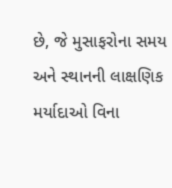છે, જે મુસાફરોના સમય અને સ્થાનની લાક્ષણિક મર્યાદાઓ વિના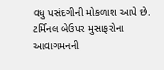વધુ પસંદગીની મોકળાશ આપે છે.
ટર્મિનલ બેઉપર મુસાફરોના આવાગમનની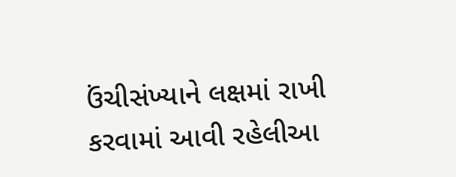ઉંચીસંખ્યાને લક્ષમાં રાખી કરવામાં આવી રહેલીઆ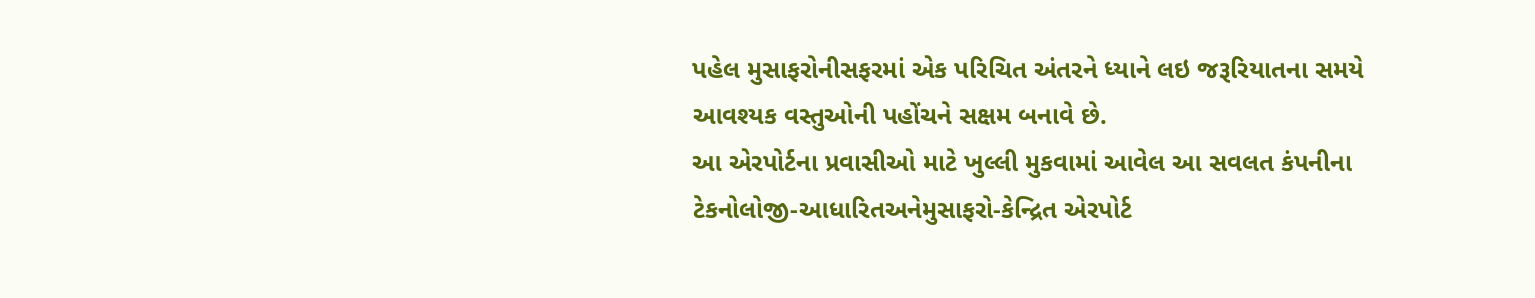પહેલ મુસાફરોનીસફરમાં એક પરિચિત અંતરને ધ્યાને લઇ જરૂરિયાતના સમયે આવશ્યક વસ્તુઓની પહોંચને સક્ષમ બનાવે છે.
આ એરપોર્ટના પ્રવાસીઓ માટે ખુલ્લી મુકવામાં આવેલ આ સવલત કંપનીના ટેકનોલોજી-આધારિતઅનેમુસાફરો-કેન્દ્રિત એરપોર્ટ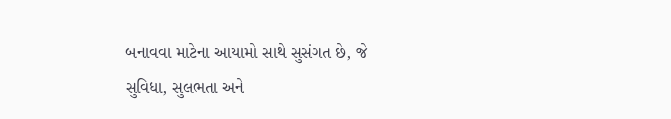બનાવવા માટેના આયામો સાથે સુસંગત છે, જે સુવિધા, સુલભતા અને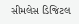સીમલેસ ડિજિટલ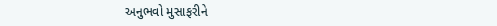અનુભવો મુસાફરીને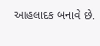આહલાદક બનાવે છે.